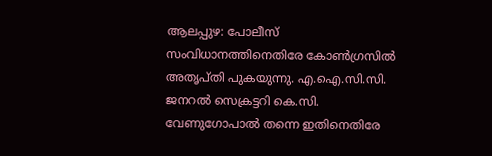ആലപ്പുഴ: പോലീസ് സംവിധാനത്തിനെതിരേ കോൺഗ്രസിൽ അതൃപ്തി പുകയുന്നു. എ.ഐ.സി.സി. ജനറൽ സെക്രട്ടറി കെ.സി. വേണുഗോപാൽ തന്നെ ഇതിനെതിരേ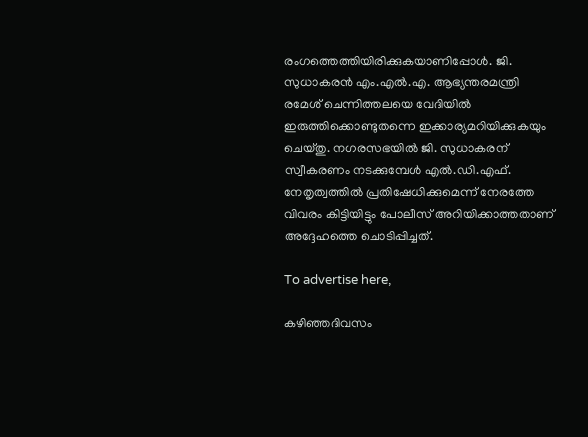രംഗത്തെത്തിയിരിക്കുകയാണിപ്പോൾ. ജി. സുധാകരൻ എം.എൽ.എ. ആഭ്യന്തരമന്ത്രി രമേശ് ചെന്നിത്തലയെ വേദിയിൽ ഇരുത്തിക്കൊണ്ടുതന്നെ ഇക്കാര്യമറിയിക്കുകയും ചെയ്തു. നഗരസഭയിൽ ജി. സുധാകരന് സ്വീകരണം നടക്കുമ്പേൾ എൽ.ഡി.എഫ്. നേതൃത്വത്തിൽ പ്രതിഷേധിക്കുമെന്ന് നേരത്തേ വിവരം കിട്ടിയിട്ടും പോലീസ് അറിയിക്കാത്തതാണ് അദ്ദേഹത്തെ ചൊടിപ്പിച്ചത്.

To advertise here,

കഴിഞ്ഞദിവസം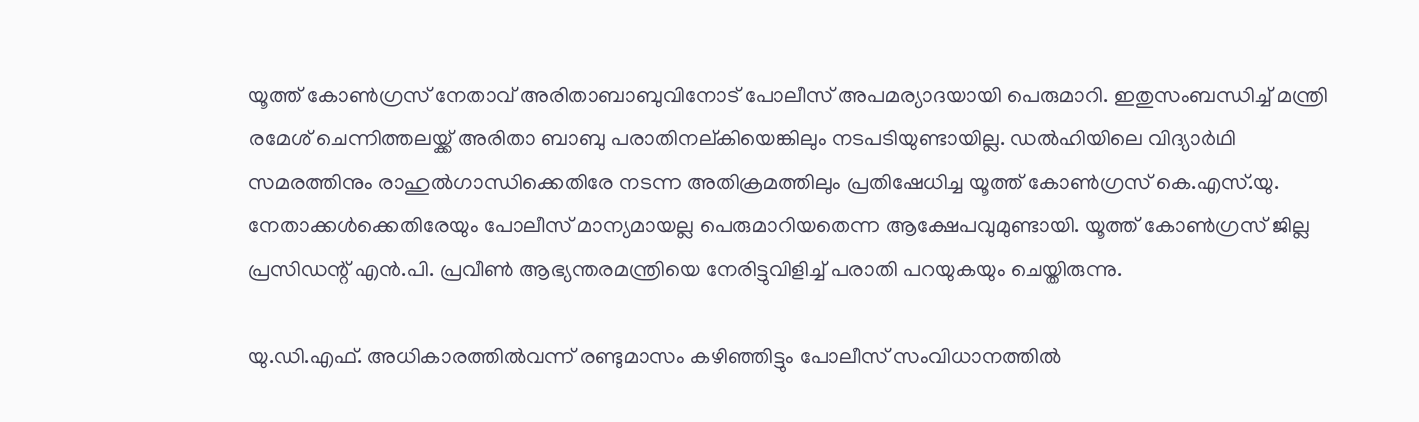യൂത്ത് കോൺഗ്രസ് നേതാവ് അരിതാബാബുവിനോട്‌ പോലീസ് അപമര്യാദയായി പെരുമാറി. ഇതുസംബന്ധിച്ച്‌ മന്ത്രി രമേശ് ചെന്നിത്തലയ്ക്ക് അരിതാ ബാബു പരാതിനല്കിയെങ്കിലും നടപടിയുണ്ടായില്ല. ഡൽഹിയിലെ വിദ്യാർഥി സമരത്തിനും രാഹുൽഗാന്ധിക്കെതിരേ നടന്ന അതിക്രമത്തിലും പ്രതിഷേധിച്ച യൂത്ത് കോൺഗ്രസ് കെ.എസ്.യു. നേതാക്കൾക്കെതിരേയും പോലീസ് മാന്യമായല്ല പെരുമാറിയതെന്ന ആക്ഷേപവുമുണ്ടായി. യൂത്ത് കോൺഗ്രസ് ജില്ല പ്രസിഡന്റ് എൻ.പി. പ്രവീൺ ആഭ്യന്തരമന്ത്രിയെ നേരിട്ടുവിളിച്ച്‌ പരാതി പറയുകയും ചെയ്തിരുന്നു.

യു.ഡി.എഫ്. അധികാരത്തിൽവന്ന് രണ്ടുമാസം കഴിഞ്ഞിട്ടും പോലീസ് സംവിധാനത്തിൽ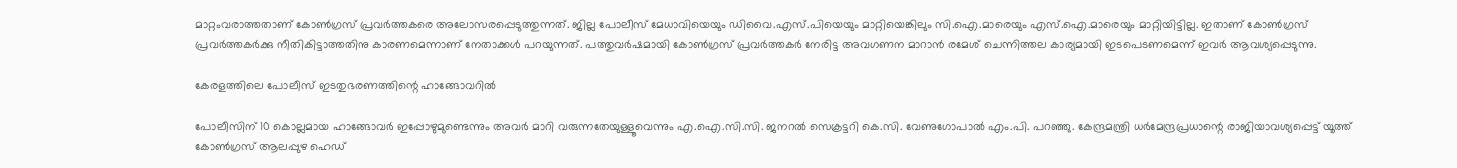മാറ്റംവരാത്തതാണ് കോൺഗ്രസ് പ്രവർത്തകരെ അലോസരപ്പെടുത്തുന്നത്. ജില്ല പോലീസ് മേധാവിയെയും ഡിവൈ.എസ്.പിയെയും മാറ്റിയെങ്കിലും സി.ഐ.മാരെയും എസ്.ഐ.മാരെയും മാറ്റിയിട്ടില്ല. ഇതാണ് കോൺഗ്രസ് പ്രവർത്തകർക്കു നീതികിട്ടാത്തതിനു കാരണമെന്നാണ് നേതാക്കൾ പറയുന്നത്. പത്തുവർഷമായി കോൺഗ്രസ് പ്രവർത്തകർ നേരിട്ട അവഗണന മാറാൻ രമേശ് ചെന്നിത്തല കാര്യമായി ഇടപെടണമെന്ന്‌ ഇവർ ആവശ്യപ്പെടുന്നു.

കേരളത്തിലെ പോലീസ് ഇടതുഭരണത്തിന്റെ ഹാങ്ങോവറിൽ

പോലീസിന് 10 കൊല്ലമായ ഹാങ്ങോവർ ഇപ്പോഴുമുണ്ടെന്നും അവർ മാറി വരുന്നതേയുള്ളൂവെന്നും എ.ഐ.സി.സി. ജനറൽ സെക്രട്ടറി കെ.സി. വേണുഗോപാൽ എം.പി. പറഞ്ഞു. കേന്ദ്രമന്ത്രി ധർമേന്ദ്രപ്രധാന്റെ രാജിയാവശ്യപ്പെട്ട് യൂത്ത് കോൺഗ്രസ് ആലപ്പുഴ ഹെഡ്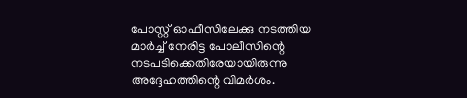പോസ്റ്റ് ഓഫീസിലേക്കു നടത്തിയ മാർച്ച് നേരിട്ട പോലീസിന്റെ നടപടിക്കെതിരേയായിരുന്നു അദ്ദേഹത്തിന്റെ വിമർശം.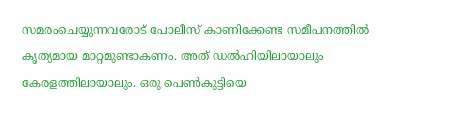സമരംചെയ്യുന്നവരോട് പോലീസ് കാണിക്കേണ്ട സമീപനത്തിൽ കൃത്യമായ മാറ്റമുണ്ടാകണം. അത് ഡൽഹിയിലായാലും കേരളത്തിലായാലും. ഒരു പെൺകുട്ടിയെ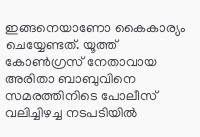ഇങ്ങനെയാണോ കൈകാര്യം ചെയ്യേണ്ടത്. യൂത്ത് കോൺഗ്രസ് നേതാവായ അരിതാ ബാബുവിനെ സമരത്തിനിടെ പോലീസ് വലിച്ചിഴച്ച നടപടിയിൽ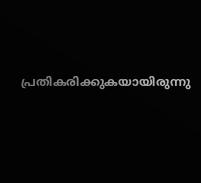പ്രതികരിക്കുകയായിരുന്നു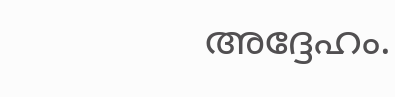അദ്ദേഹം.